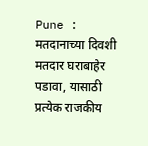Pune : मतदानाच्या दिवशी मतदार घराबाहेर पडावा, यासाठी प्रत्येक राजकीय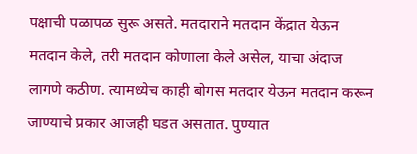पक्षाची पळापळ सुरू असते. मतदाराने मतदान केंद्रात येऊन मतदान केले, तरी मतदान कोणाला केले असेल, याचा अंदाज लागणे कठीण. त्यामध्येच काही बोगस मतदार येऊन मतदान करून जाण्याचे प्रकार आजही घडत असतात. पुण्यात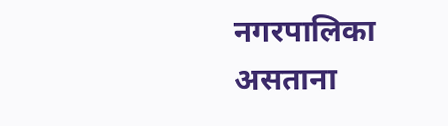नगरपालिका असताना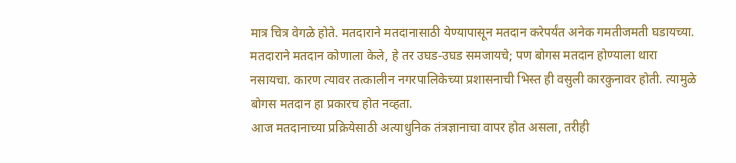मात्र चित्र वेगळे होते. मतदाराने मतदानासाठी येण्यापासून मतदान करेपर्यंत अनेक गमतीजमती घडायच्या. मतदाराने मतदान कोणाला केले, हे तर उघड-उघड समजायचे; पण बोगस मतदान होण्याला थारा नसायचा. कारण त्यावर तत्कालीन नगरपालिकेच्या प्रशासनाची भिस्त ही वसुली कारकुनावर होती. त्यामुळे बोगस मतदान हा प्रकारच होत नव्हता.
आज मतदानाच्या प्रक्रियेसाठी अत्याधुनिक तंत्रज्ञानाचा वापर होत असला, तरीही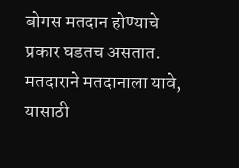बोगस मतदान होण्याचे प्रकार घडतच असतात. मतदाराने मतदानाला यावे, यासाठी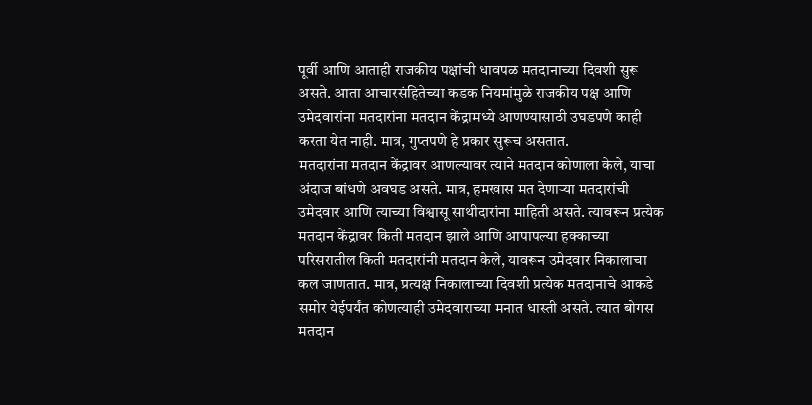पूर्वी आणि आताही राजकीय पक्षांची धावपळ मतदानाच्या दिवशी सुरू असते. आता आचारसंहितेच्या कडक नियमांमुळे राजकीय पक्ष आणि उमेदवारांना मतदारांना मतदान केंद्रामध्ये आणण्यासाठी उघडपणे काही करता येत नाही. मात्र, गुप्तपणे हे प्रकार सुरूच असतात.
मतदारांना मतदान केंद्रावर आणल्यावर त्याने मतदान कोणाला केले, याचा अंदाज बांधणे अवघड असते. मात्र, हमखास मत देणाऱ्या मतदारांची उमेदवार आणि त्याच्या विश्वासू साथीदारांना माहिती असते. त्यावरून प्रत्येक मतदान केंद्रावर किती मतदान झाले आणि आपापल्या हक्काच्या परिसरातील किती मतदारांनी मतदान केले, यावरून उमेदवार निकालाचा कल जाणतात. मात्र, प्रत्यक्ष निकालाच्या दिवशी प्रत्येक मतदानाचे आकडे समोर येईपर्यंत कोणत्याही उमेदवाराच्या मनात धास्ती असते. त्यात बोगस मतदान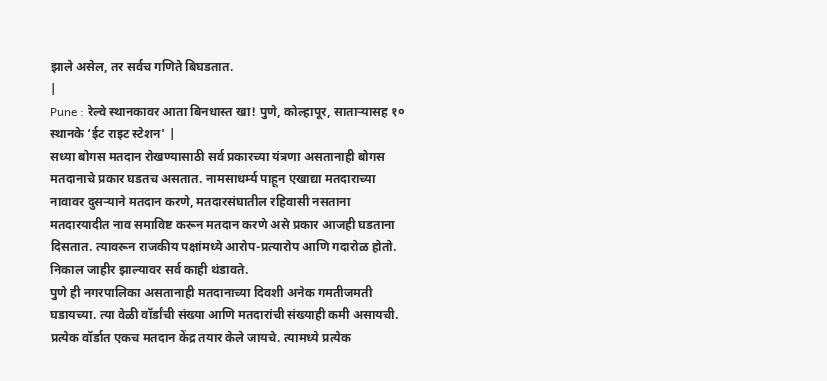झाले असेल, तर सर्वच गणिते बिघडतात.
|
Pune : रेल्वे स्थानकावर आता बिनधास्त खा! पुणे, कोल्हापूर, साताऱ्यासह १० स्थानके ‘ईट राइट स्टेशन’ |
सध्या बोगस मतदान रोखण्यासाठी सर्व प्रकारच्या यंत्रणा असतानाही बोगस मतदानाचे प्रकार घडतच असतात. नामसाधर्म्य पाहून एखाद्या मतदाराच्या नावावर दुसऱ्याने मतदान करणे, मतदारसंघातील रहिवासी नसताना मतदारयादीत नाव समाविष्ट करून मतदान करणे असे प्रकार आजही घडताना दिसतात. त्यावरून राजकीय पक्षांमध्ये आरोप-प्रत्यारोप आणि गदारोळ होतो. निकाल जाहीर झाल्यावर सर्व काही थंडावते.
पुणे ही नगरपालिका असतानाही मतदानाच्या दिवशी अनेक गमतीजमती घडायच्या. त्या वेळी वॉर्डांची संख्या आणि मतदारांची संख्याही कमी असायची. प्रत्येक वॉर्डात एकच मतदान केंद्र तयार केले जायचे. त्यामध्ये प्रत्येक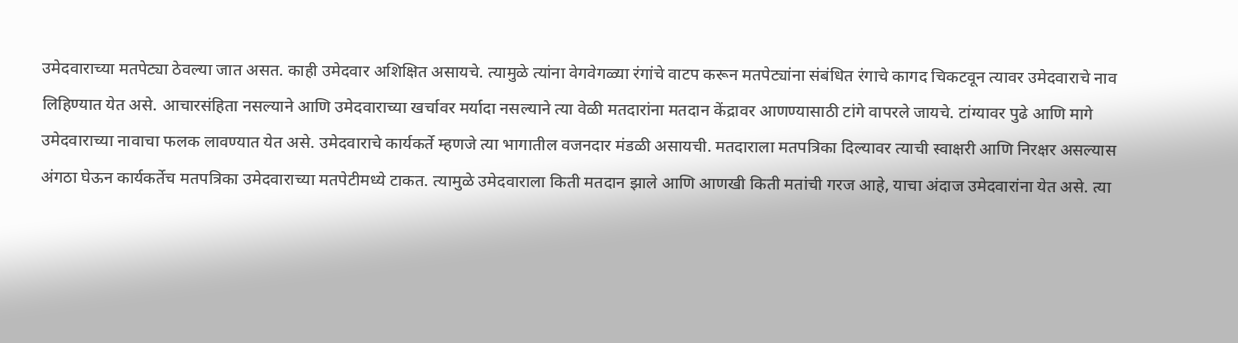उमेदवाराच्या मतपेट्या ठेवल्या जात असत. काही उमेदवार अशिक्षित असायचे. त्यामुळे त्यांना वेगवेगळ्या रंगांचे वाटप करून मतपेट्यांना संबंधित रंगाचे कागद चिकटवून त्यावर उमेदवाराचे नाव लिहिण्यात येत असे. आचारसंहिता नसल्याने आणि उमेदवाराच्या खर्चावर मर्यादा नसल्याने त्या वेळी मतदारांना मतदान केंद्रावर आणण्यासाठी टांगे वापरले जायचे. टांग्यावर पुढे आणि मागे उमेदवाराच्या नावाचा फलक लावण्यात येत असे. उमेदवाराचे कार्यकर्ते म्हणजे त्या भागातील वजनदार मंडळी असायची. मतदाराला मतपत्रिका दिल्यावर त्याची स्वाक्षरी आणि निरक्षर असल्यास अंगठा घेऊन कार्यकर्तेच मतपत्रिका उमेदवाराच्या मतपेटीमध्ये टाकत. त्यामुळे उमेदवाराला किती मतदान झाले आणि आणखी किती मतांची गरज आहे, याचा अंदाज उमेदवारांना येत असे. त्या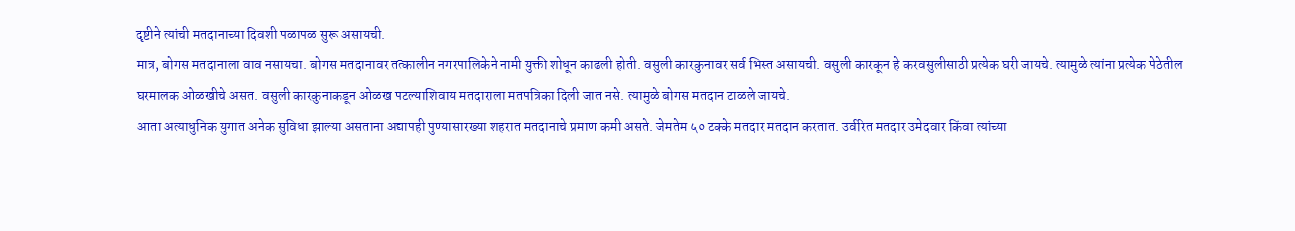दृष्टीने त्यांची मतदानाच्या दिवशी पळापळ सुरू असायची.
मात्र, बोगस मतदानाला वाव नसायचा. बोगस मतदानावर तत्कालीन नगरपालिकेने नामी युक्ती शोधून काढली होती. वसुली कारकुनावर सर्व भिस्त असायची. वसुली कारकून हे करवसुलीसाठी प्रत्येक घरी जायचे. त्यामुळे त्यांना प्रत्येक पेठेतील घरमालक ओळखीचे असत. वसुली कारकुनाकडून ओळख पटल्याशिवाय मतदाराला मतपत्रिका दिली जात नसे. त्यामुळे बोगस मतदान टाळले जायचे.
आता अत्याधुनिक युगात अनेक सुविधा झाल्या असताना अद्यापही पुण्यासारख्या शहरात मतदानाचे प्रमाण कमी असते. जेमतेम ५० टक्के मतदार मतदान करतात. उर्वरित मतदार उमेदवार किंवा त्यांच्या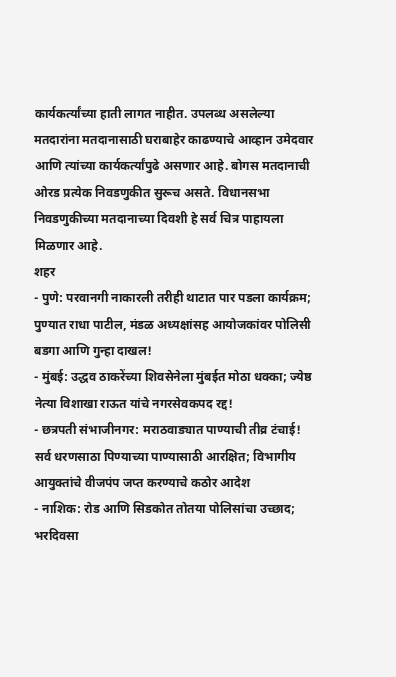कार्यकर्त्यांच्या हाती लागत नाहीत. उपलब्ध असलेल्या मतदारांना मतदानासाठी घराबाहेर काढण्याचे आव्हान उमेदवार आणि त्यांच्या कार्यकर्त्यांपुढे असणार आहे. बोगस मतदानाची ओरड प्रत्येक निवडणुकीत सुरूच असते. विधानसभा निवडणुकीच्या मतदानाच्या दिवशी हे सर्व चित्र पाहायला मिळणार आहे.
शहर
- पुणे: परवानगी नाकारली तरीही थाटात पार पडला कार्यक्रम; पुण्यात राधा पाटील, मंडळ अध्यक्षांसह आयोजकांवर पोलिसी बडगा आणि गुन्हा दाखल!
- मुंबई: उद्धव ठाकरेंच्या शिवसेनेला मुंबईत मोठा धक्का; ज्येष्ठ नेत्या विशाखा राऊत यांचे नगरसेवकपद रद्द!
- छत्रपती संभाजीनगर: मराठवाड्यात पाण्याची तीव्र टंचाई! सर्व धरणसाठा पिण्याच्या पाण्यासाठी आरक्षित; विभागीय आयुक्तांचे वीजपंप जप्त करण्याचे कठोर आदेश
- नाशिक: रोड आणि सिडकोत तोतया पोलिसांचा उच्छाद; भरदिवसा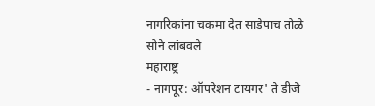नागरिकांना चकमा देत साडेपाच तोळे सोने लांबवले
महाराष्ट्र
- नागपूर: ऑपरेशन टायगर' ते डीजे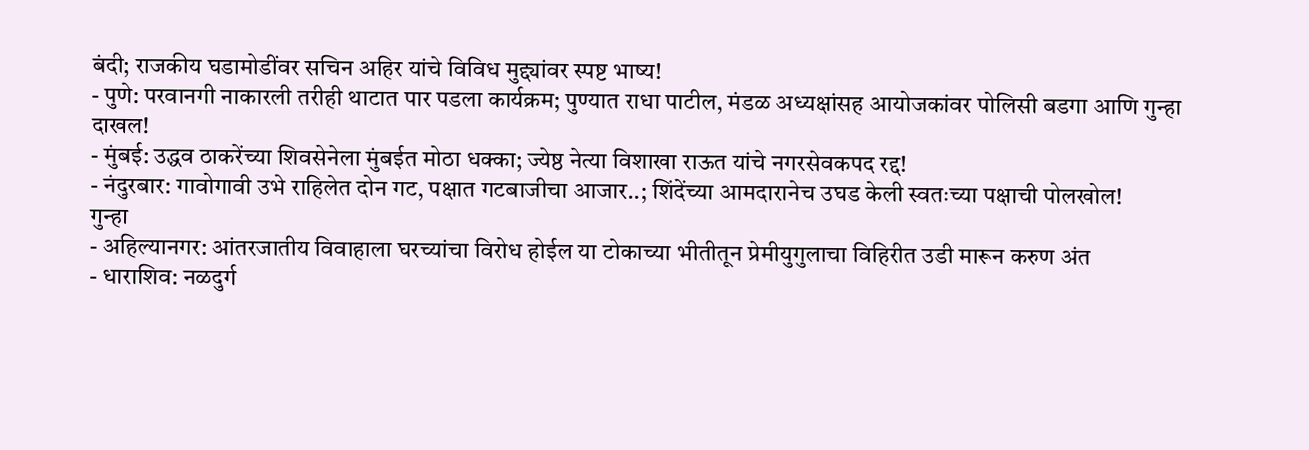बंदी; राजकीय घडामोडींवर सचिन अहिर यांचे विविध मुद्द्यांवर स्पष्ट भाष्य!
- पुणे: परवानगी नाकारली तरीही थाटात पार पडला कार्यक्रम; पुण्यात राधा पाटील, मंडळ अध्यक्षांसह आयोजकांवर पोलिसी बडगा आणि गुन्हा दाखल!
- मुंबई: उद्धव ठाकरेंच्या शिवसेनेला मुंबईत मोठा धक्का; ज्येष्ठ नेत्या विशाखा राऊत यांचे नगरसेवकपद रद्द!
- नंदुरबार: गावोगावी उभे राहिलेत दोन गट, पक्षात गटबाजीचा आजार..; शिंदेंच्या आमदारानेच उघड केली स्वतःच्या पक्षाची पोलखोल!
गुन्हा
- अहिल्यानगर: आंतरजातीय विवाहाला घरच्यांचा विरोध होईल या टोकाच्या भीतीतून प्रेमीयुगुलाचा विहिरीत उडी मारून करुण अंत
- धाराशिव: नळदुर्ग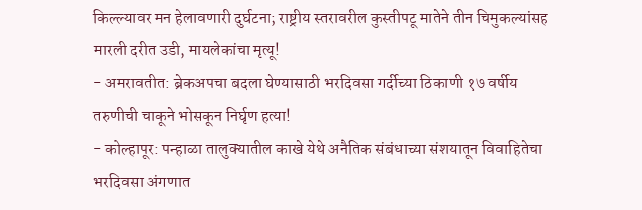किल्ल्यावर मन हेलावणारी दुर्घटना; राष्ट्रीय स्तरावरील कुस्तीपटू मातेने तीन चिमुकल्यांसह मारली दरीत उडी, मायलेकांचा मृत्यू!
- अमरावतीत: ब्रेकअपचा बदला घेण्यासाठी भरदिवसा गर्दीच्या ठिकाणी १७ वर्षीय तरुणीची चाकूने भोसकून निर्घृण हत्या!
- कोल्हापूर: पन्हाळा तालुक्यातील काखे येथे अनैतिक संबंधाच्या संशयातून विवाहितेचा भरदिवसा अंगणात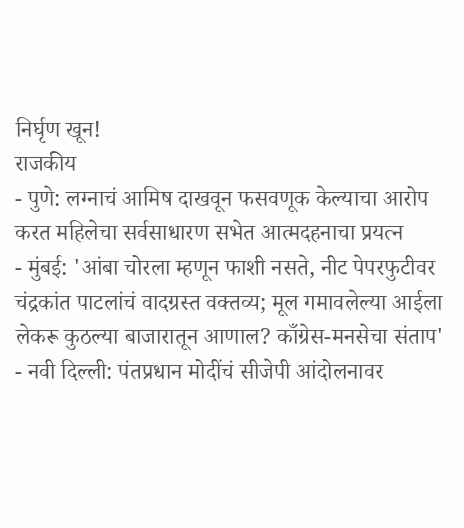निर्घृण खून!
राजकीय
- पुणे: लग्नाचं आमिष दाखवून फसवणूक केल्याचा आरोप करत महिलेचा सर्वसाधारण सभेत आत्मदहनाचा प्रयत्न
- मुंबई: 'आंबा चोरला म्हणून फाशी नसते, नीट पेपरफुटीवर चंद्रकांत पाटलांचं वादग्रस्त वक्तव्य; मूल गमावलेल्या आईला लेकरू कुठल्या बाजारातून आणाल? काँग्रेस-मनसेचा संताप'
- नवी दिल्ली: पंतप्रधान मोदींचं सीजेपी आंदोलनावर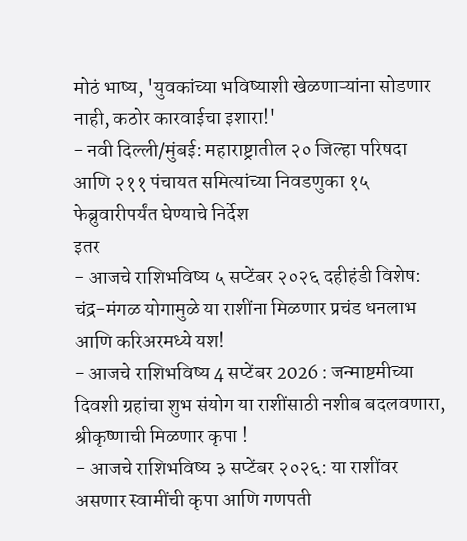मोठं भाष्य, 'युवकांच्या भविष्याशी खेळणाऱ्यांना सोडणार नाही, कठोर कारवाईचा इशारा!'
- नवी दिल्ली/मुंबई: महाराष्ट्रातील २० जिल्हा परिषदा आणि २११ पंचायत समित्यांच्या निवडणुका १५ फेब्रुवारीपर्यंत घेण्याचे निर्देश
इतर
- आजचे राशिभविष्य ५ सप्टेंबर २०२६ दहीहंडी विशेष: चंद्र-मंगळ योगामुळे या राशींना मिळणार प्रचंड धनलाभ आणि करिअरमध्ये यश!
- आजचे राशिभविष्य 4 सप्टेंबर 2026 : जन्माष्टमीच्या दिवशी ग्रहांचा शुभ संयोग या राशींसाठी नशीब बदलवणारा, श्रीकृष्णाची मिळणार कृपा !
- आजचे राशिभविष्य ३ सप्टेंबर २०२६: या राशींवर असणार स्वामींची कृपा आणि गणपती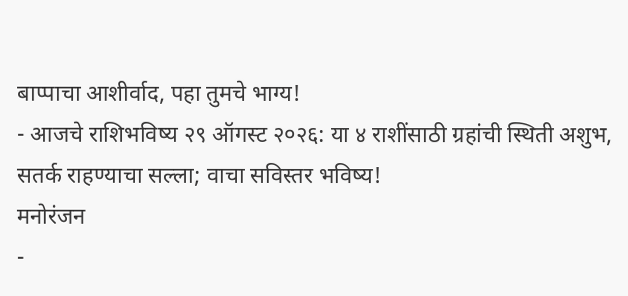बाप्पाचा आशीर्वाद, पहा तुमचे भाग्य!
- आजचे राशिभविष्य २९ ऑगस्ट २०२६: या ४ राशींसाठी ग्रहांची स्थिती अशुभ, सतर्क राहण्याचा सल्ला; वाचा सविस्तर भविष्य!
मनोरंजन
-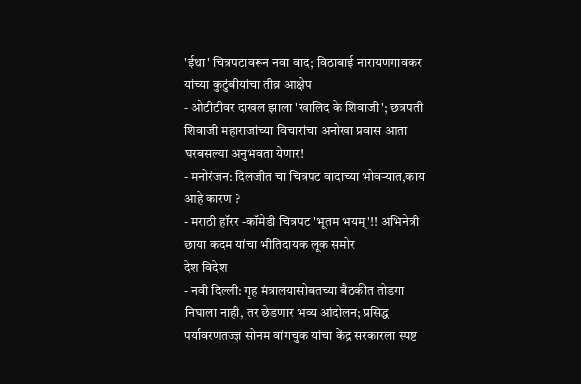'ईथा' चित्रपटावरून नवा वाद; विठाबाई नारायणगावकर यांच्या कुटुंबीयांचा तीव्र आक्षेप
- ओटीटीवर दाखल झाला 'खालिद के शिवाजी'; छत्रपती शिवाजी महाराजांच्या विचारांचा अनोखा प्रवास आता घरबसल्या अनुभवता येणार!
- मनोरंजन: दिलजीत चा चित्रपट वादाच्या भोवऱ्यात,काय आहे कारण ?
- मराठी हॉरर -कॉमेडी चित्रपट 'भूतम भयम्'!! अभिनेत्री छाया कदम यांचा भीतिदायक लूक समोर
देश विदेश
- नवी दिल्ली: गृह मंत्रालयासोबतच्या बैठकीत तोडगा निघाला नाही, तर छेडणार भव्य आंदोलन; प्रसिद्ध पर्यावरणतज्ज्ञ सोनम वांगचुक यांचा केंद्र सरकारला स्पष्ट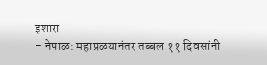इशारा
- नेपाळ: महाप्रळयानंतर तब्बल ११ दिवसांनी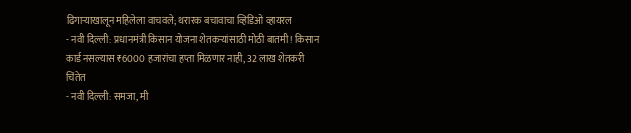ढिगाऱ्याखालून महिलेला वाचवले; थरारक बचावाचा व्हिडिओ व्हायरल
- नवी दिल्ली: प्रधानमंत्री किसान योजना शेतकऱ्यांसाठी मोठी बातमी! किसान कार्ड नसल्यास ₹6000 हजारांचा हप्ता मिळणार नाही, 32 लाख शेतकरी चिंतेत
- नवी दिल्ली: समजा, मी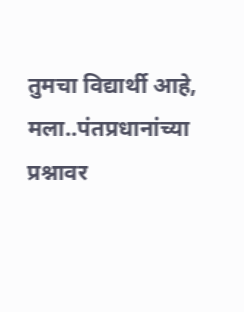तुमचा विद्यार्थी आहे, मला..पंतप्रधानांच्या प्रश्नावर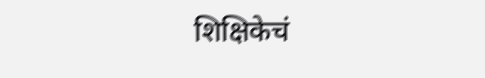शिक्षिकेचं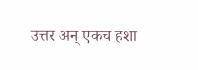उत्तर अन् एकच हशा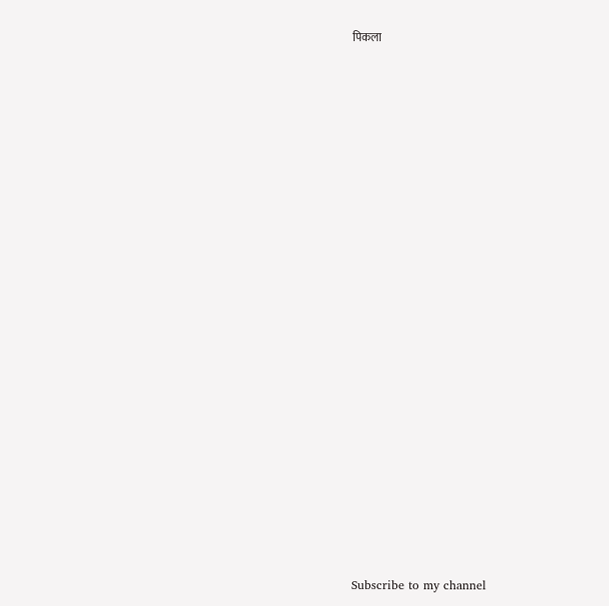पिकला



























Subscribe to my channel